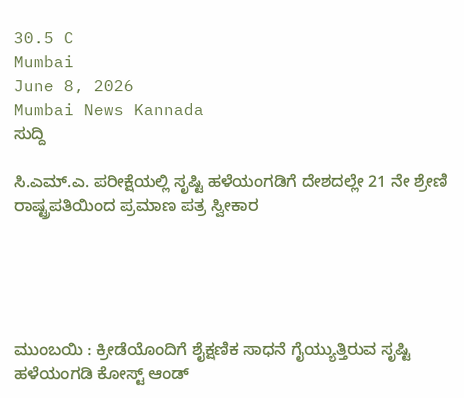30.5 C
Mumbai
June 8, 2026
Mumbai News Kannada
ಸುದ್ದಿ

ಸಿ.ಎಮ್.ಎ. ಪರೀಕ್ಷೆಯಲ್ಲಿ ಸೃಷ್ಟಿ ಹಳೆಯಂಗಡಿಗೆ ದೇಶದಲ್ಲೇ 21 ನೇ ಶ್ರೇಣಿ ರಾಷ್ಟ್ರಪತಿಯಿಂದ ಪ್ರಮಾಣ ಪತ್ರ ಸ್ವೀಕಾರ





ಮುಂಬಯಿ : ಕ್ರೀಡೆಯೊಂದಿಗೆ ಶೈಕ್ಷಣಿಕ ಸಾಧನೆ ಗೈಯ್ಯುತ್ತಿರುವ ಸೃಷ್ಟಿ ಹಳೆಯಂಗಡಿ ಕೋಸ್ಟ್ ಆಂಡ್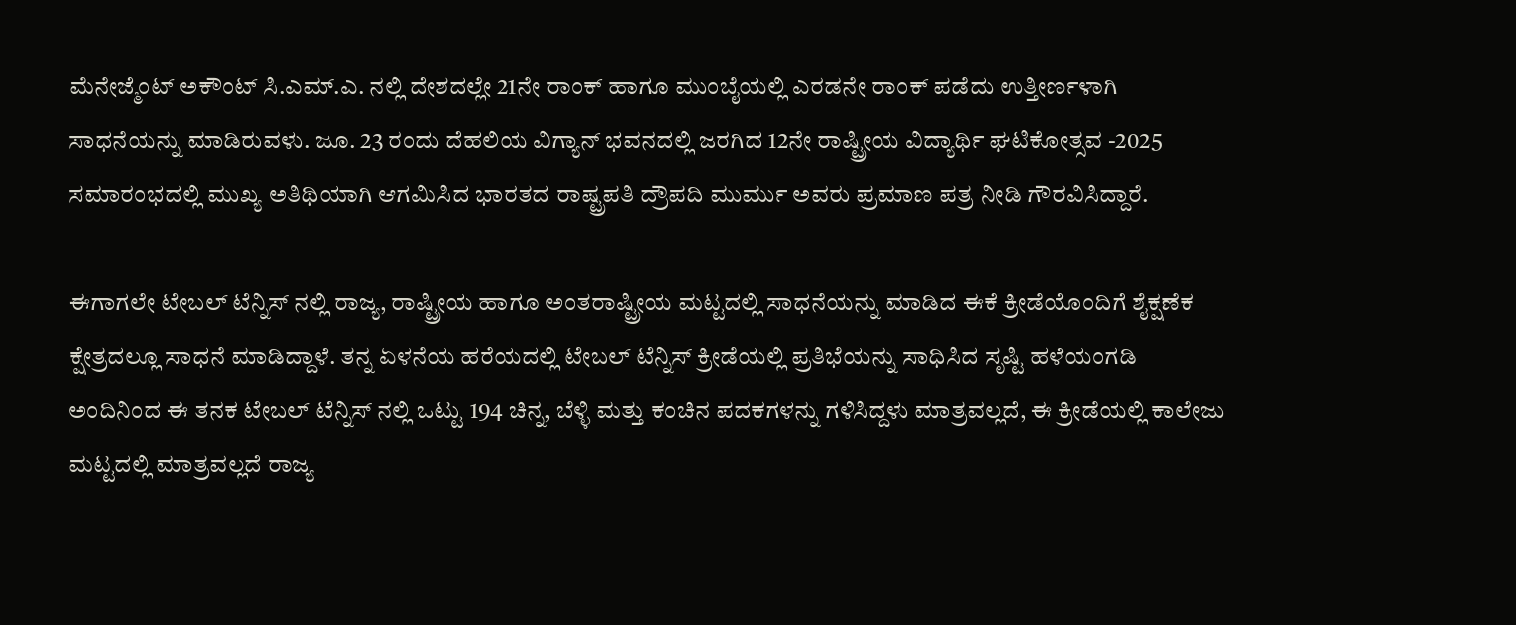ಮೆನೇಜ್ಮೆಂಟ್ ಅಕೌಂಟ್ ಸಿ.ಎಮ್.ಎ. ನಲ್ಲಿ ದೇಶದಲ್ಲೇ 21ನೇ ರಾಂಕ್ ಹಾಗೂ ಮುಂಬೈಯಲ್ಲಿ ಎರಡನೇ ರಾಂಕ್ ಪಡೆದು ಉತ್ತೀರ್ಣಳಾಗಿ ಸಾಧನೆಯನ್ನು ಮಾಡಿರುವಳು. ಜೂ. 23 ರಂದು ದೆಹಲಿಯ ವಿಗ್ಯಾನ್ ಭವನದಲ್ಲಿ ಜರಗಿದ 12ನೇ ರಾಷ್ಟ್ರೀಯ ವಿದ್ಯಾರ್ಥಿ ಘಟಿಕೋತ್ಸವ -2025 ಸಮಾರಂಭದಲ್ಲಿ ಮುಖ್ಯ ಅತಿಥಿಯಾಗಿ ಆಗಮಿಸಿದ ಭಾರತದ ರಾಷ್ಟ್ರಪತಿ ದ್ರೌಪದಿ ಮುರ್ಮು ಅವರು ಪ್ರಮಾಣ ಪತ್ರ ನೀಡಿ ಗೌರವಿಸಿದ್ದಾರೆ.

ಈಗಾಗಲೇ ಟೇಬಲ್ ಟೆನ್ನಿಸ್ ನಲ್ಲಿ ರಾಜ್ಯ, ರಾಷ್ಟ್ರೀಯ ಹಾಗೂ ಅಂತರಾಷ್ಟ್ರೀಯ ಮಟ್ಟದಲ್ಲಿ ಸಾಧನೆಯನ್ನು ಮಾಡಿದ ಈಕೆ ಕ್ರೀಡೆಯೊಂದಿಗೆ ಶೈಕ್ಷಣೆಕ ಕ್ಷೇತ್ರದಲ್ಲೂ ಸಾಧನೆ ಮಾಡಿದ್ದಾಳೆ. ತನ್ನ ಏಳನೆಯ ಹರೆಯದಲ್ಲಿ ಟೇಬಲ್ ಟೆನ್ನಿಸ್ ಕ್ರೀಡೆಯಲ್ಲಿ ಪ್ರತಿಭೆಯನ್ನು ಸಾಧಿಸಿದ ಸೃಷ್ಟಿ ಹಳೆಯಂಗಡಿ ಅಂದಿನಿಂದ ಈ ತನಕ ಟೇಬಲ್ ಟೆನ್ನಿಸ್ ನಲ್ಲಿ ಒಟ್ಟು 194 ಚಿನ್ನ, ಬೆಳ್ಳಿ ಮತ್ತು ಕಂಚಿನ ಪದಕಗಳನ್ನು ಗಳಿಸಿದ್ದಳು ಮಾತ್ರವಲ್ಲದೆ, ಈ ಕ್ರೀಡೆಯಲ್ಲಿ ಕಾಲೇಜು ಮಟ್ಟದಲ್ಲಿ ಮಾತ್ರವಲ್ಲದೆ ರಾಜ್ಯ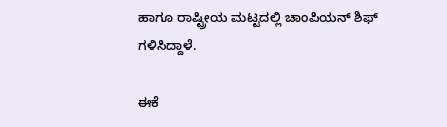ಹಾಗೂ ರಾಷ್ಟ್ರೀಯ ಮಟ್ಟದಲ್ಲಿ ಚಾಂಪಿಯನ್ ಶಿಫ್ ಗಳಿಸಿದ್ದಾಳೆ.

ಈಕೆ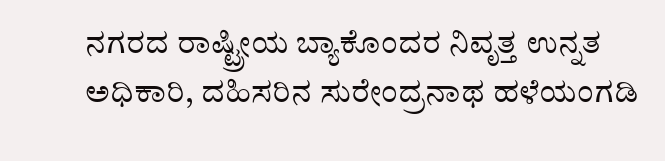ನಗರದ ರಾಷ್ಟ್ರೀಯ ಬ್ಯಾಕೊಂದರ ನಿವೃತ್ತ ಉನ್ನತ ಅಧಿಕಾರಿ, ದಹಿಸರಿನ ಸುರೇಂದ್ರನಾಥ ಹಳೆಯಂಗಡಿ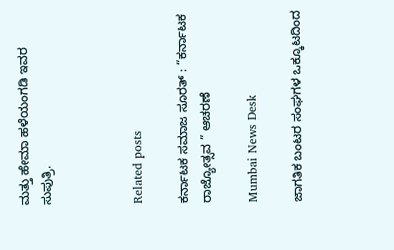ಮತ್ತು ಹೇಮಾ ಹಳೆಯಂಗಡಿ ಇವರ ಸುಪುತ್ರಿ.



Related posts

ಕರ್ನಾಟಕ ಸಮಾಜ ಸೂರತ್ : “ಕರ್ನಾಟಕ ರಾಜ್ಯೋತ್ಸವ ” ಆಚರಣೆ

Mumbai News Desk

ಜಾಗತಿಕ ಬಂಟರ ಸಂಘಗಳ ಒಕ್ಕೂಟದಿಂದ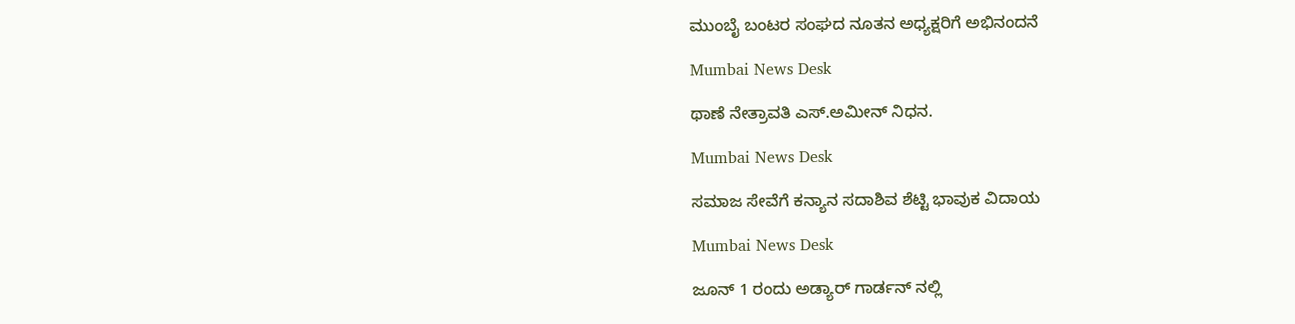ಮುಂಬೈ ಬಂಟರ ಸಂಘದ ನೂತನ ಅಧ್ಯಕ್ಷರಿಗೆ ಅಭಿನಂದನೆ

Mumbai News Desk

ಥಾಣೆ ನೇತ್ರಾವತಿ ಎಸ್.ಅಮೀನ್ ನಿಧನ.

Mumbai News Desk

ಸಮಾಜ ಸೇವೆಗೆ ಕನ್ಯಾನ ಸದಾಶಿವ ಶೆಟ್ಟಿ ಭಾವುಕ ವಿದಾಯ

Mumbai News Desk

ಜೂನ್ 1 ರಂದು ಅಡ್ಯಾರ್ ಗಾರ್ಡನ್ ನಲ್ಲಿ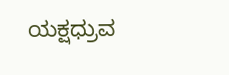ಯಕ್ಷಧ್ರುವ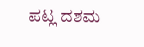ಪಟ್ಲ ದಶಮ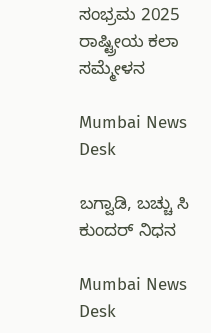ಸಂಭ್ರಮ 2025 ರಾಷ್ಟ್ರೀಯ ಕಲಾ ಸಮ್ಮೇಳನ

Mumbai News Desk

ಬಗ್ವಾಡಿ, ಬಚ್ಚು ಸಿ ಕುಂದರ್ ನಿಧನ

Mumbai News Desk